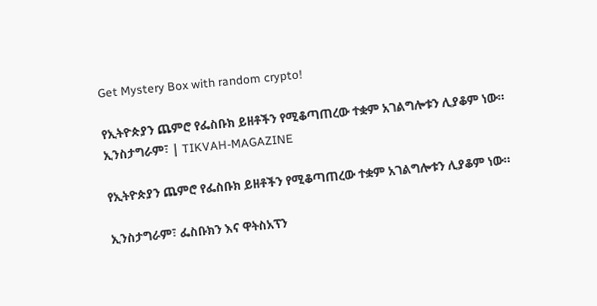Get Mystery Box with random crypto!

የኢትዮጵያን ጨምሮ የፌስቡክ ይዘቶችን የሚቆጣጠረው ተቋም አገልግሎቱን ሊያቆም ነው። ኢንስታግራም፣ | TIKVAH-MAGAZINE

የኢትዮጵያን ጨምሮ የፌስቡክ ይዘቶችን የሚቆጣጠረው ተቋም አገልግሎቱን ሊያቆም ነው።

ኢንስታግራም፣ ፌስቡክን እና ዋትስአፕን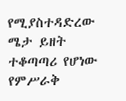የሚያስተዳድረው ሜታ ይዘት ተቆጣጣሪ የሆነው የምሥራቅ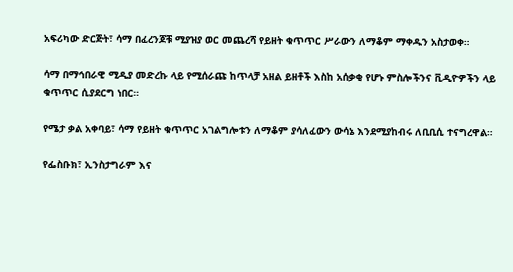አፍሪካው ድርጅት፣ ሳማ በፈረንጆቹ ሚያዝያ ወር መጨረሻ የይዘት ቁጥጥር ሥራውን ለማቆም ማቀዱን አስታወቀ።

ሳማ በማኅበራዊ ሚዲያ መድረኩ ላይ የሚሰራጩ ከጥላቻ አዘል ይዘቶች እስከ አሰቃቂ የሆኑ ምስሎችንና ቪዲዮዎችን ላይ ቁጥጥር ሲያደርግ ነበር።

የሜታ ቃል አቀባይ፣ ሳማ የይዘት ቁጥጥር አገልግሎቱን ለማቆም ያሳለፈውን ውሳኔ እንደሚያከብሩ ለቢቢሲ ተናግረዋል።

የፌስቡክ፣ ኢንስታግራም እና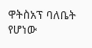ዋትስአፕ ባለቤት የሆነው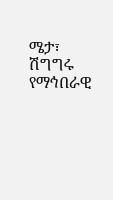ሜታ፣ ሽግግሩ የማኅበራዊ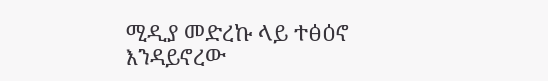ሚዲያ መድረኩ ላይ ተፅዕኖ እንዳይኖረው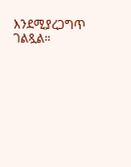እንደሚያረጋግጥ ገልጿል።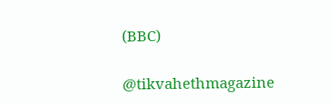(BBC)

@tikvahethmagazine